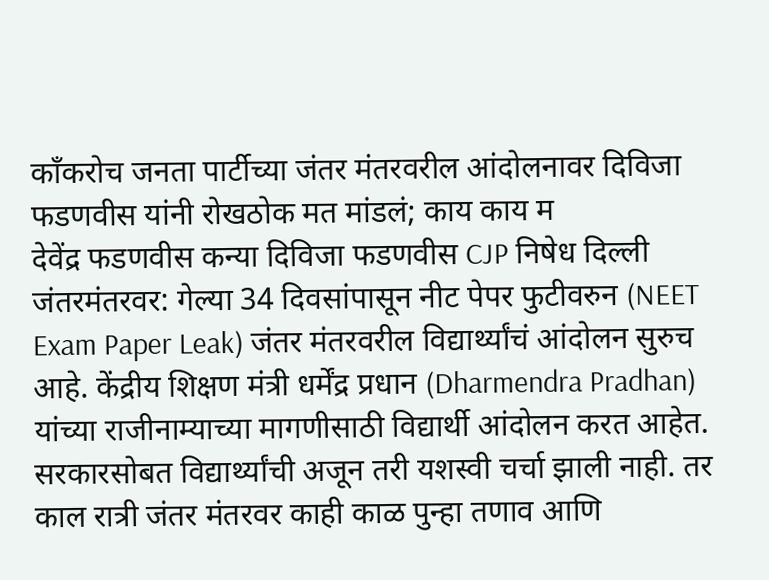काँकरोच जनता पार्टीच्या जंतर मंतरवरील आंदोलनावर दिविजा फडणवीस यांनी रोखठोक मत मांडलं; काय काय म
देवेंद्र फडणवीस कन्या दिविजा फडणवीस CJP निषेध दिल्ली जंतरमंतरवर: गेल्या 34 दिवसांपासून नीट पेपर फुटीवरुन (NEET Exam Paper Leak) जंतर मंतरवरील विद्यार्थ्यांचं आंदोलन सुरुच आहे. केंद्रीय शिक्षण मंत्री धर्मेंद्र प्रधान (Dharmendra Pradhan) यांच्या राजीनाम्याच्या मागणीसाठी विद्यार्थी आंदोलन करत आहेत. सरकारसोबत विद्यार्थ्यांची अजून तरी यशस्वी चर्चा झाली नाही. तर काल रात्री जंतर मंतरवर काही काळ पुन्हा तणाव आणि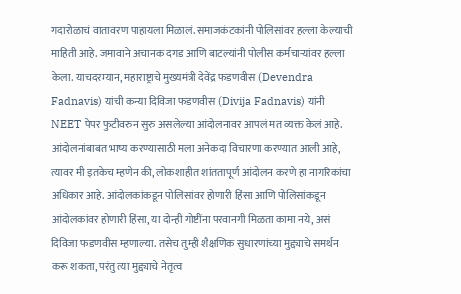गदारोळाचं वातावरण पाहायला मिळालं. समाजकंटकांनी पोलिसांवर हल्ला केल्याची माहिती आहे. जमावाने अचानक दगड आणि बाटल्यांनी पोलीस कर्मचाऱ्यांवर हल्ला केला. याचदरम्यान, महाराष्ट्राचे मुख्यमंत्री देवेंद्र फडणवीस (Devendra Fadnavis) यांची कन्या दिविजा फडणवीस (Divija Fadnavis) यांनी NEET पेपर फुटीवरुन सुरु असलेल्या आंदोलनावर आपलं मत व्यक्त केलं आहे.
आंदोलनांबाबत भाष्य करण्यासाठी मला अनेकदा विचारणा करण्यात आली आहे, त्यावर मी इतकेच म्हणेन की, लोकशाहीत शांततापूर्ण आंदोलन करणे हा नागरिकांचा अधिकार आहे. आंदोलकांकडून पोलिसांवर होणारी हिंसा आणि पोलिसांकडून आंदोलकांवर होणारी हिंसा, या दोन्ही गोष्टींना परवानगी मिळता कामा नये, असं दिविजा फडणवीस म्हणाल्या. तसेच तुम्ही शैक्षणिक सुधारणांच्या मुद्द्याचे समर्थन करू शकता, परंतु त्या मुद्द्याचे नेतृत्व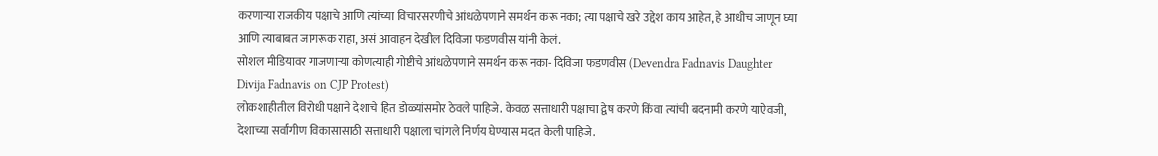करणाऱ्या राजकीय पक्षाचे आणि त्यांच्या विचारसरणीचे आंधळेपणाने समर्थन करू नका; त्या पक्षाचे खरे उद्देश काय आहेत, हे आधीच जाणून घ्या आणि त्याबाबत जागरूक राहा, असं आवाहन देखील दिविजा फडणवीस यांनी केलं.
सोशल मीडियावर गाजणाऱ्या कोणत्याही गोष्टीचे आंधळेपणाने समर्थन करू नका- दिविजा फडणवीस (Devendra Fadnavis Daughter Divija Fadnavis on CJP Protest)
लोकशाहीतील विरोधी पक्षाने देशाचे हित डोळ्यांसमोर ठेवले पाहिजे. केवळ सत्ताधारी पक्षाचा द्वेष करणे किंवा त्यांची बदनामी करणे याऐवजी, देशाच्या सर्वांगीण विकासासाठी सत्ताधारी पक्षाला चांगले निर्णय घेण्यास मदत केली पाहिजे.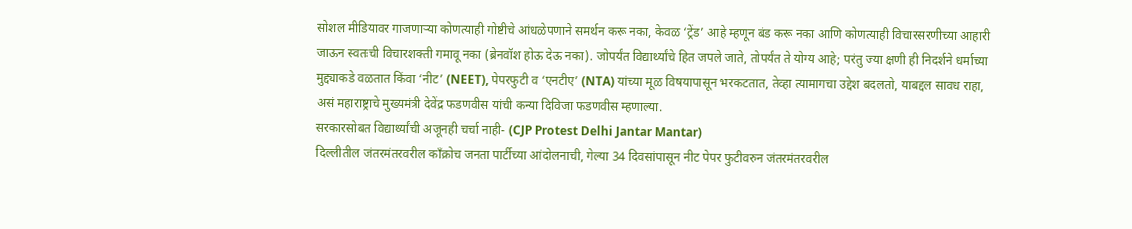सोशल मीडियावर गाजणाऱ्या कोणत्याही गोष्टीचे आंधळेपणाने समर्थन करू नका, केवळ ‘ट्रेंड’ आहे म्हणून बंड करू नका आणि कोणत्याही विचारसरणीच्या आहारी जाऊन स्वतःची विचारशक्ती गमावू नका (ब्रेनवॉश होऊ देऊ नका). जोपर्यंत विद्यार्थ्यांचे हित जपले जाते, तोपर्यंत ते योग्य आहे; परंतु ज्या क्षणी ही निदर्शने धर्माच्या मुद्द्याकडे वळतात किंवा ‘नीट’ (NEET), पेपरफुटी व ‘एनटीए’ (NTA) यांच्या मूळ विषयापासून भरकटतात, तेव्हा त्यामागचा उद्देश बदलतो, याबद्दल सावध राहा, असं महाराष्ट्राचे मुख्यमंत्री देवेंद्र फडणवीस यांची कन्या दिविजा फडणवीस म्हणाल्या.
सरकारसोबत विद्यार्थ्यांची अजूनही चर्चा नाही- (CJP Protest Delhi Jantar Mantar)
दिल्लीतील जंतरमंतरवरील काँक्रोच जनता पार्टीच्या आंदोलनाची, गेल्या 34 दिवसांपासून नीट पेपर फुटीवरुन जंतरमंतरवरील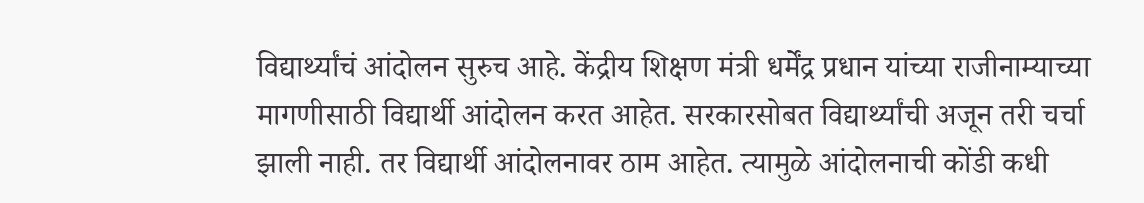विद्यार्थ्यांचं आंदोलन सुरुच आहे. केंद्रीय शिक्षण मंत्री धर्मेंद्र प्रधान यांच्या राजीनाम्याच्या मागणीसाठी विद्यार्थी आंदोलन करत आहेत. सरकारसोबत विद्यार्थ्यांची अजून तरी चर्चा झाली नाही. तर विद्यार्थी आंदोलनावर ठाम आहेत. त्यामुळे आंदोलनाची कोंडी कधी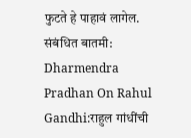फुटते हे पाहावं लागेल.
संबंधित बातमी:
Dharmendra Pradhan On Rahul Gandhi:राहुल गांधींची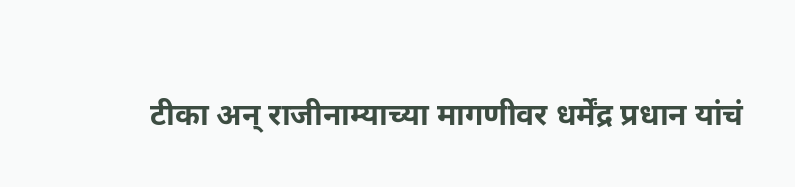टीका अन् राजीनाम्याच्या मागणीवर धर्मेंद्र प्रधान यांचं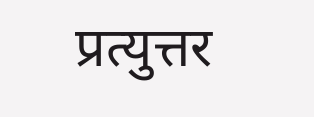प्रत्युत्तर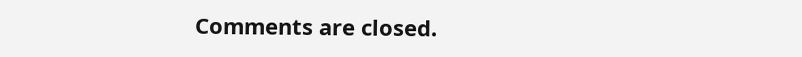Comments are closed.